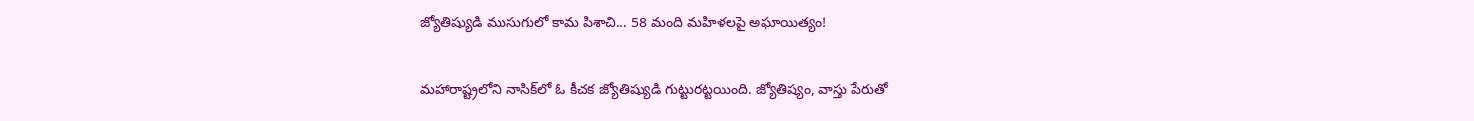జ్యోతిష్యుడి ముసుగులో కామ పిశాచి... 58 మంది మహిళలపై అఘాయిత్యం!

మహారాష్ట్రలోని నాసిక్‌లో ఓ కీచక జ్యోతిష్యుడి గుట్టురట్టయింది. జ్యోతిష్యం, వాస్తు పేరుతో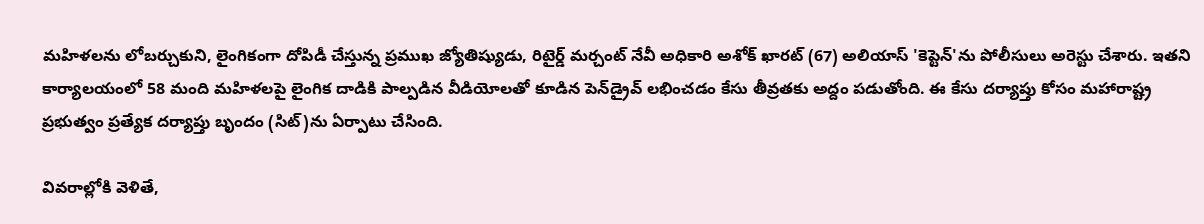మహిళలను లోబర్చుకుని, లైంగికంగా దోపిడీ చేస్తున్న ప్రముఖ జ్యోతిష్యుడు, రిటైర్డ్ మర్చంట్ నేవీ అధికారి అశోక్ ఖారట్ (67) అలియాస్ 'కెప్టెన్'ను పోలీసులు అరెస్టు చేశారు. ఇతని కార్యాలయంలో 58 మంది మహిళలపై లైంగిక దాడికి పాల్పడిన వీడియోలతో కూడిన పెన్‌డ్రైవ్ లభించడం కేసు తీవ్రతకు అద్దం పడుతోంది. ఈ కేసు దర్యాప్తు కోసం మహారాష్ట్ర ప్రభుత్వం ప్రత్యేక దర్యాప్తు బృందం (సిట్)ను ఏర్పాటు చేసింది.

వివరాల్లోకి వెళితే,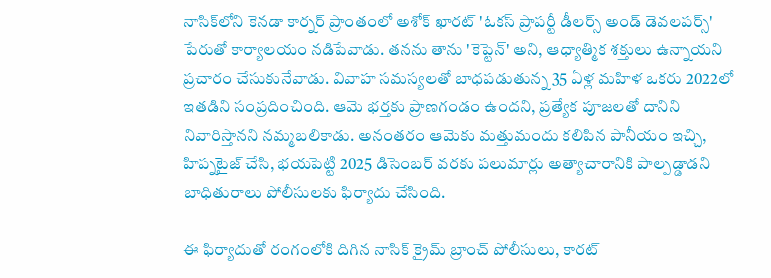నాసిక్‌లోని కెనడా కార్నర్ ప్రాంతంలో అశోక్ ఖారట్ 'ఓకస్ ప్రాపర్టీ డీలర్స్ అండ్ డెవలపర్స్' పేరుతో కార్యాలయం నడిపేవాడు. తనను తాను 'కెప్టెన్' అని, ఆధ్యాత్మిక శక్తులు ఉన్నాయని ప్రచారం చేసుకునేవాడు. వివాహ సమస్యలతో బాధపడుతున్న 35 ఏళ్ల మహిళ ఒకరు 2022లో ఇతడిని సంప్రదించింది. ఆమె భర్తకు ప్రాణగండం ఉందని, ప్రత్యేక పూజలతో దానిని నివారిస్తానని నమ్మబలికాడు. అనంతరం ఆమెకు మత్తుమందు కలిపిన పానీయం ఇచ్చి, హిప్నటైజ్ చేసి, భయపెట్టి 2025 డిసెంబర్ వరకు పలుమార్లు అత్యాచారానికి పాల్పడ్డాడని బాధితురాలు పోలీసులకు ఫిర్యాదు చేసింది.

ఈ ఫిర్యాదుతో రంగంలోకి దిగిన నాసిక్ క్రైమ్ బ్రాంచ్ పోలీసులు, కారట్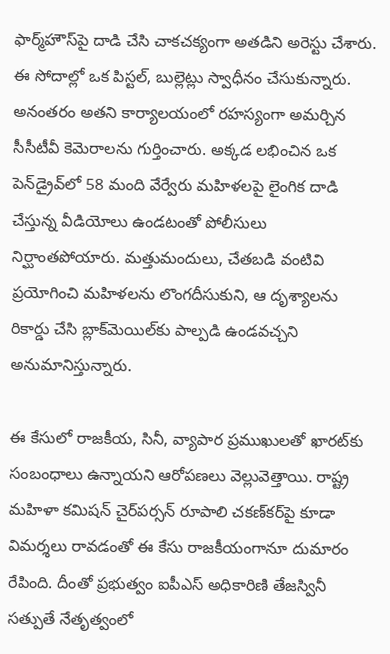ఫార్మ్‌హౌస్‌పై దాడి చేసి చాకచక్యంగా అతడిని అరెస్టు చేశారు. ఈ సోదాల్లో ఒక పిస్టల్, బుల్లెట్లు స్వాధీనం చేసుకున్నారు. అనంతరం అతని కార్యాలయంలో రహస్యంగా అమర్చిన సీసీటీవీ కెమెరాలను గుర్తించారు. అక్కడ లభించిన ఒక పెన్‌డ్రైవ్‌లో 58 మంది వేర్వేరు మహిళలపై లైంగిక దాడి చేస్తున్న వీడియోలు ఉండటంతో పోలీసులు నిర్ఘాంతపోయారు. మత్తుమందులు, చేతబడి వంటివి ప్రయోగించి మహిళలను లొంగదీసుకుని, ఆ దృశ్యాలను రికార్డు చేసి బ్లాక్‌మెయిల్‌కు పాల్పడి ఉండవచ్చని అనుమానిస్తున్నారు.

ఈ కేసులో రాజకీయ, సినీ, వ్యాపార ప్రముఖులతో ఖారట్‌కు సంబంధాలు ఉన్నాయని ఆరోపణలు వెల్లువెత్తాయి. రాష్ట్ర మహిళా కమిషన్ చైర్‌పర్సన్ రూపాలి చకణ్‌కర్‌పై కూడా విమర్శలు రావడంతో ఈ కేసు రాజకీయంగానూ దుమారం రేపింది. దీంతో ప్రభుత్వం ఐపీఎస్ అధికారిణి తేజస్వినీ సత్పుతే నేతృత్వంలో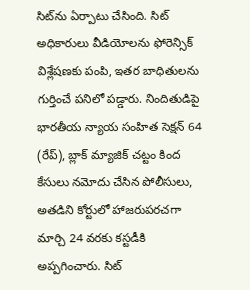సిట్‌ను ఏర్పాటు చేసింది. సిట్ అధికారులు వీడియోలను ఫోరెన్సిక్ విశ్లేషణకు పంపి, ఇతర బాధితులను గుర్తించే పనిలో పడ్డారు. నిందితుడిపై భారతీయ న్యాయ సంహిత సెక్షన్ 64 (రేప్), బ్లాక్ మ్యాజిక్ చట్టం కింద కేసులు నమోదు చేసిన పోలీసులు, అతడిని కోర్టులో హాజరుపరచగా మార్చి 24 వరకు కస్టడీకి అప్పగించారు. సిట్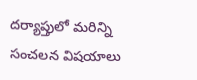దర్యాప్తులో మరిన్ని సంచలన విషయాలు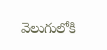వెలుగులోకి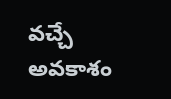వచ్చే అవకాశం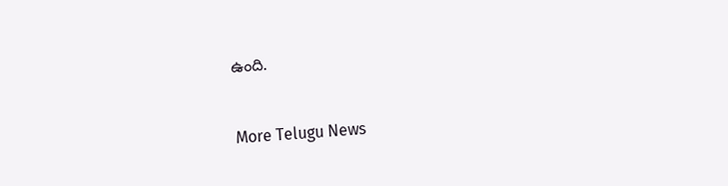ఉంది.


More Telugu News